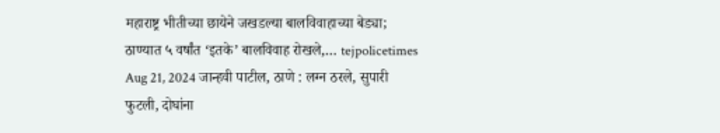महाराष्ट्र भीतीच्या छायेने जखडल्या बालविवाहाच्या बेड्या; ठाण्यात ५ वर्षांत ‘इतके’ बालविवाह रोखले,… tejpolicetimes Aug 21, 2024 जान्हवी पाटील, ठाणे : लग्न ठरले, सुपारी फुटली, दोघांना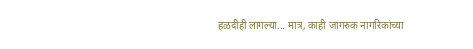हळदीही लागल्या... मात्र, काही जागरुक नागरिकांच्या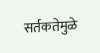सर्तकतेमुळे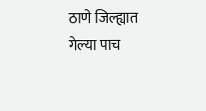ठाणे जिल्ह्यात गेल्या पाच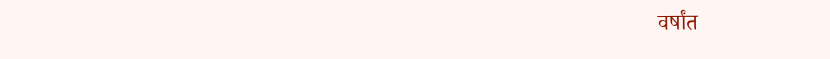वर्षांत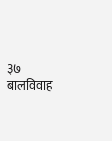३७ बालविवाह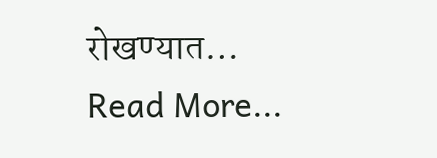रोखण्यात… Read More...